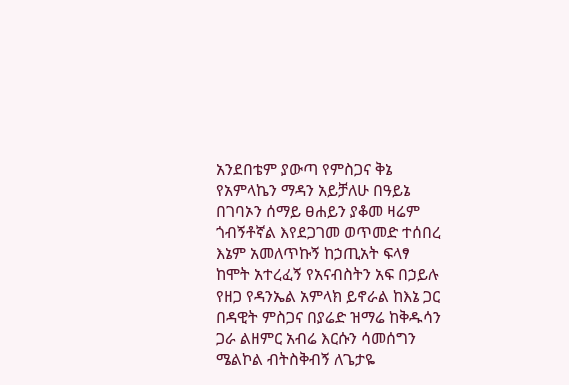አንደበቴም ያውጣ የምስጋና ቅኔ የአምላኬን ማዳን አይቻለሁ በዓይኔ በገባኦን ሰማይ ፀሐይን ያቆመ ዛሬም ጎብኝቶኛል እየደጋገመ ወጥመድ ተሰበረ እኔም አመለጥኩኝ ከኃጢአት ፍላፃ ከሞት አተረፈኝ የአናብስትን አፍ በኃይሉ የዘጋ የዳንኤል አምላክ ይኖራል ከእኔ ጋር በዳዊት ምስጋና በያሬድ ዝማሬ ከቅዱሳን ጋራ ልዘምር አብሬ እርሱን ሳመሰግን ሜልኮል ብትስቅብኝ ለጌታዬ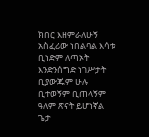ክበር እዘምራለሁኝ አስፈሪው ነበልባል እሳቱ ቢነድም ለጣኦት እንድንሰግድ ነገሥታት ቢያውጁም ሁሉ ቢተወኝም ቢጠላኝም ዓለም ጽናት ይሆነኛል ጌታ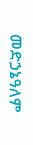መድኃኔዓለም